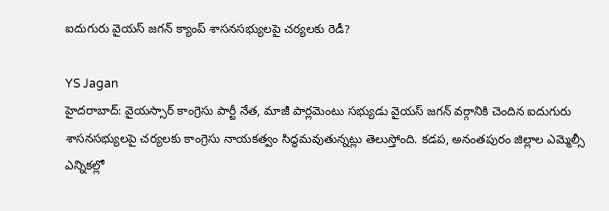ఐదుగురు వైయస్ జగన్ క్యాంప్ శాసనసభ్యులపై చర్యలకు రెడీ?

YS Jagan
హైదరాబాద్: వైయస్సార్ కాంగ్రెసు పార్టీ నేత, మాజీ పార్లమెంటు సభ్యుడు వైయస్ జగన్ వర్గానికి చెందిన ఐదుగురు శాసనసభ్యులపై చర్యలకు కాంగ్రెసు నాయకత్వం సిద్ధమవుతున్నట్లు తెలుస్తోంది. కడప, అనంతపురం జిల్లాల ఎమ్మెల్సీ ఎన్నికల్లో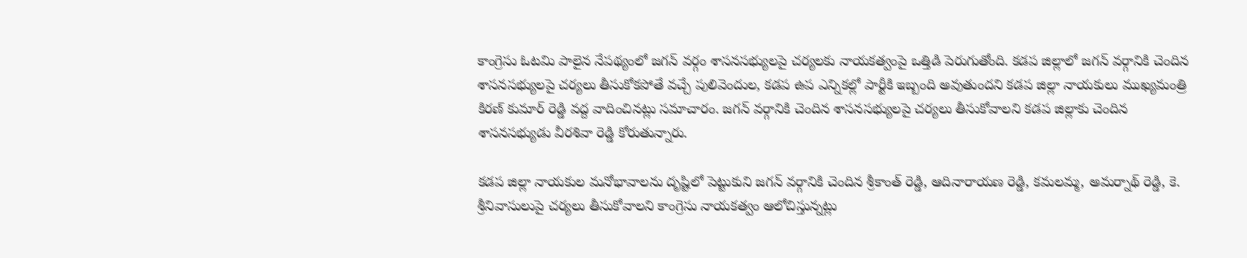కాంగ్రెసు ఓటమి పాలైన నేపథ్యంలో జగన్ వర్గం శాసనసభ్యులపై చర్యలకు నాయకత్వంపై ఒత్తిడి పెరుగుతోంది. కడప జిల్లాలో జగన్ వర్గానికి చెందిన శాసనసభ్యులపై చర్యలు తీసుకోకపోతే వచ్చే పులివెందుల, కడప ఉప ఎన్నికల్లో పార్టీకి ఇబ్బంది అవుతుందని కడప జిల్లా నాయకులు ముఖ్యమంత్రి కిరణ్ కుమార్ రెడ్డి వద్ద వాదించినట్లు సమాచారం. జగన్ వర్గానికి చెందిన శాసనసభ్యులపై చర్యలు తీసుకోవాలని కడప జిల్లాకు చెందిన శాసనసభ్యుడు వీరశివా రెడ్డి కోరుతున్నారు.

కడప జిల్లా నాయకుల మనోభావాలను దృష్టిలో పెట్టుకుని జగన్ వర్గానికి చెందిన శ్రీకాంత్ రెడ్డి, ఆదినారాయణ రెడ్డి, కమలమ్మ, అమర్నాథ్ రెడ్డి, కె. శ్రీనివాసులుపై చర్యలు తీసుకోవాలని కాంగ్రెసు నాయకత్వం ఆలోచిస్తున్నట్లు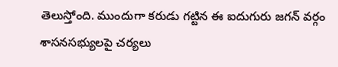తెలుస్తోంది. ముందుగా కరుడు గట్టిన ఈ ఐదుగురు జగన్ వర్గం శాసనసభ్యులపై చర్యలు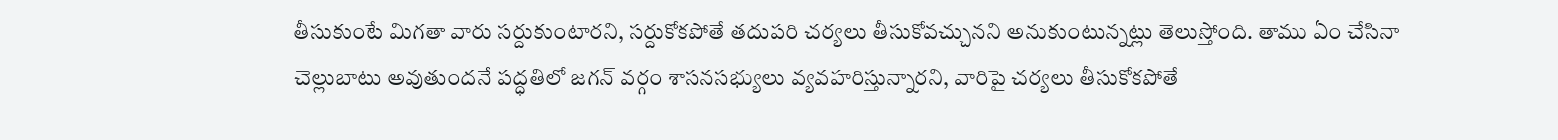తీసుకుంటే మిగతా వారు సర్దుకుంటారని, సర్దుకోకపోతే తదుపరి చర్యలు తీసుకోవచ్చునని అనుకుంటున్నట్లు తెలుస్తోంది. తాము ఏం చేసినా చెల్లుబాటు అవుతుందనే పద్ధతిలో జగన్ వర్గం శాసనసభ్యులు వ్యవహరిస్తున్నారని, వారిపై చర్యలు తీసుకోకపోతే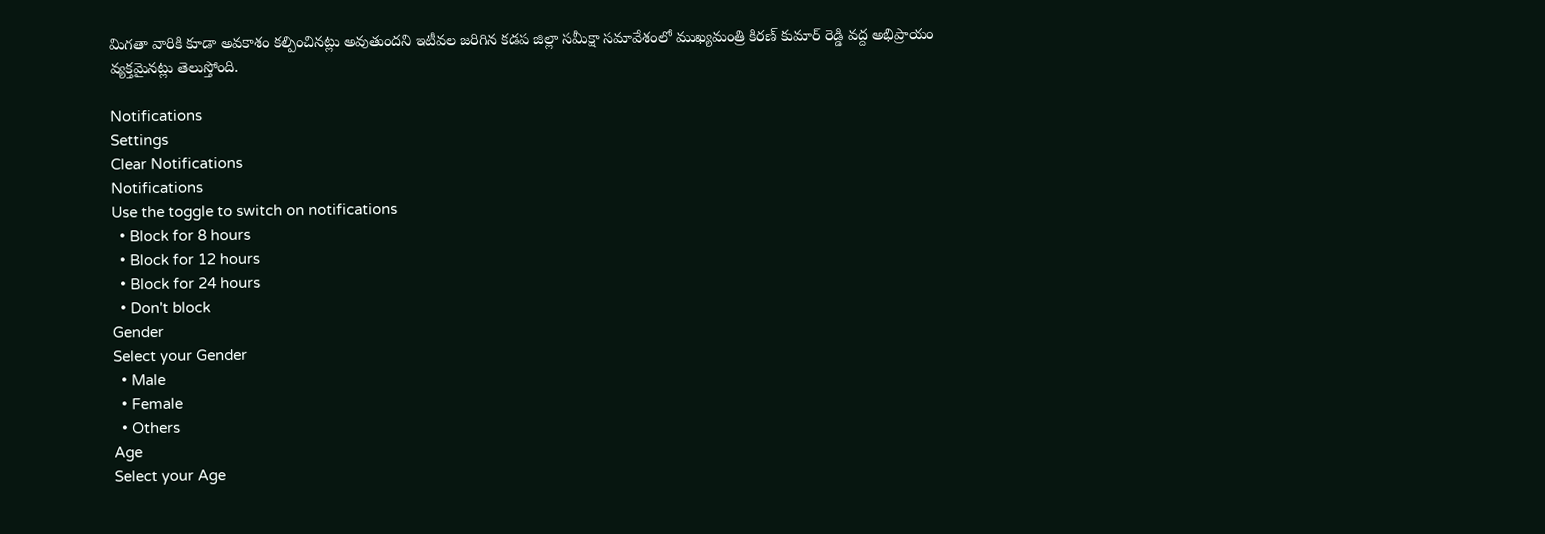మిగతా వారికి కూడా అవకాశం కల్పించినట్లు అవుతుందని ఇటీవల జరిగిన కడప జిల్లా సమీక్షా సమావేశంలో ముఖ్యమంత్రి కిరణ్ కుమార్ రెడ్డి వద్ద అభిప్రాయం వ్యక్తమైనట్లు తెలుస్తోంది.

Notifications
Settings
Clear Notifications
Notifications
Use the toggle to switch on notifications
  • Block for 8 hours
  • Block for 12 hours
  • Block for 24 hours
  • Don't block
Gender
Select your Gender
  • Male
  • Female
  • Others
Age
Select your Age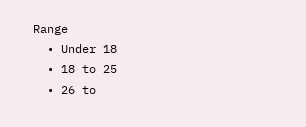Range
  • Under 18
  • 18 to 25
  • 26 to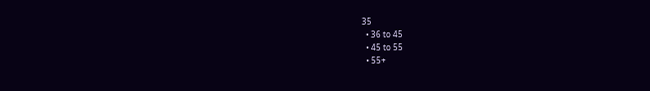35
  • 36 to 45
  • 45 to 55
  • 55+